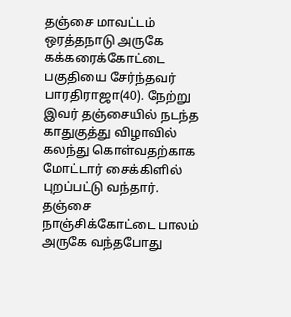தஞ்சை மாவட்டம் ஒரத்தநாடு அருகே கக்கரைக்கோட்டை பகுதியை சேர்ந்தவர் பாரதிராஜா(40). நேற்று இவர் தஞ்சையில் நடந்த காதுகுத்து விழாவில் கலந்து கொள்வதற்காக மோட்டார் சைக்கிளில் புறப்பட்டு வந்தார். தஞ்சை நாஞ்சிக்கோட்டை பாலம் அருகே வந்தபோது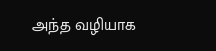அந்த வழியாக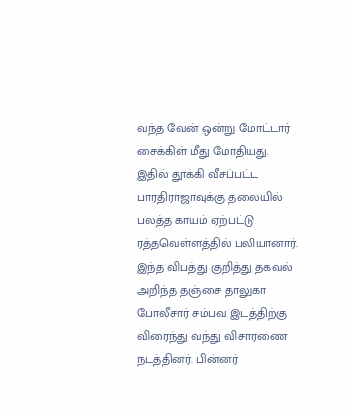வந்த வேன் ஒன்று மோட்டார் சைக்கிள் மீது மோதியது.
இதில் தூக்கி வீசப்பட்ட பாரதிராஜாவுக்கு தலையில் பலத்த காயம் ஏற்பட்டு ரத்தவெள்ளத்தில் பலியானார். இந்த விபத்து குறித்து தகவல் அறிந்த தஞ்சை தாலுகா போலீசார் சம்பவ இடத்திற்கு விரைந்து வந்து விசாரணை நடத்தினர். பின்னர்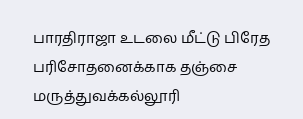பாரதிராஜா உடலை மீட்டு பிரேத பரிசோதனைக்காக தஞ்சை மருத்துவக்கல்லூரி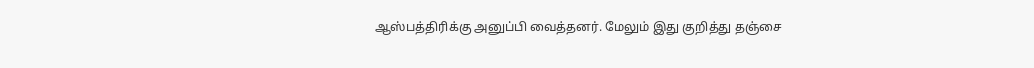ஆஸ்பத்திரிக்கு அனுப்பி வைத்தனர். மேலும் இது குறித்து தஞ்சை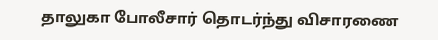தாலுகா போலீசார் தொடர்ந்து விசாரணை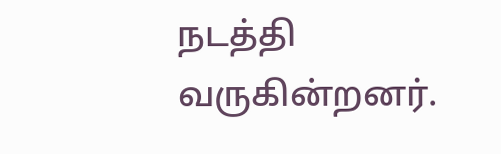நடத்தி வருகின்றனர்.